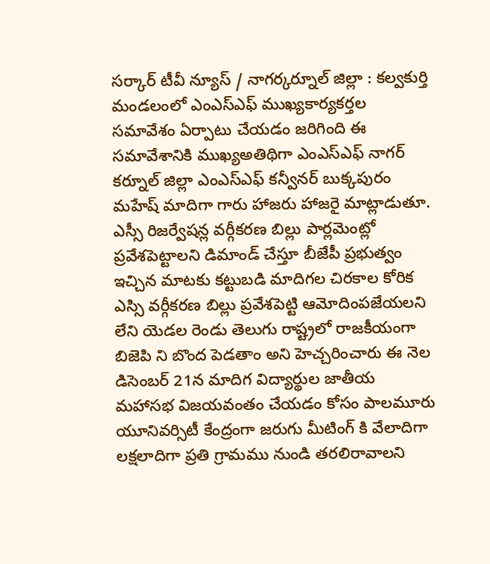సర్కార్ టీవీ న్యూస్ / నాగర్కర్నూల్ జిల్లా : కల్వకుర్తి మండలంలో ఎంఎస్ఎఫ్ ముఖ్యకార్యకర్తల సమావేశం ఏర్పాటు చేయడం జరిగింది ఈ సమావేశానికి ముఖ్యఅతిథిగా ఎంఎస్ఎఫ్ నాగర్ కర్నూల్ జిల్లా ఎంఎస్ఎఫ్ కన్వీనర్ బుక్కపురం మహేష్ మాదిగా గారు హాజరు హాజరై మాట్లాడుతూ. ఎస్సీ రిజర్వేషన్ల వర్గీకరణ బిల్లు పార్లమెంట్లో ప్రవేశపెట్టాలని డిమాండ్ చేస్తూ బీజేపీ ప్రభుత్వం ఇచ్చిన మాటకు కట్టుబడి మాదిగల చిరకాల కోరిక ఎస్సి వర్గీకరణ బిల్లు ప్రవేశపెట్టి ఆమోదింపజేయలని లేని యెడల రెండు తెలుగు రాష్ట్రలో రాజకీయంగా బిజెపి ని బొంద పెడతాం అని హెచ్చరించారు ఈ నెల డిసెంబర్ 21న మాదిగ విద్యార్థుల జాతీయ మహాసభ విజయవంతం చేయడం కోసం పాలమూరు యూనివర్సిటీ కేంద్రంగా జరుగు మీటింగ్ కి వేలాదిగా లక్షలాదిగా ప్రతి గ్రామము నుండి తరలిరావాలని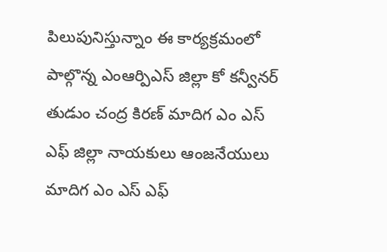పిలుపునిస్తున్నాం ఈ కార్యక్రమంలో పాల్గొన్న ఎంఆర్పిఎస్ జిల్లా కో కన్వీనర్ తుడుం చంద్ర కిరణ్ మాదిగ ఎం ఎస్ ఎఫ్ జిల్లా నాయకులు ఆంజనేయులు మాదిగ ఎం ఎస్ ఎఫ్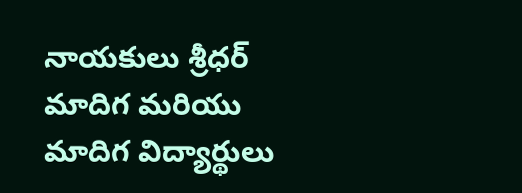నాయకులు శ్రీధర్ మాదిగ మరియు మాదిగ విద్యార్థులు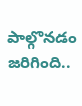పాల్గొనడం జరిగింది..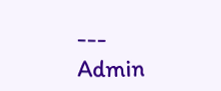---
Admin